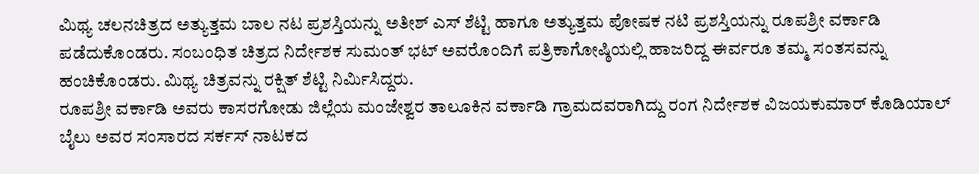ಮಿಥ್ಯ ಚಲನಚಿತ್ರದ ಅತ್ಯುತ್ತಮ ಬಾಲ ನಟ ಪ್ರಶಸ್ತಿಯನ್ನು ಅತೀಶ್ ಎಸ್ ಶೆಟ್ಟಿ ಹಾಗೂ ಅತ್ಯುತ್ತಮ ಪೋಷಕ ನಟಿ ಪ್ರಶಸ್ತಿಯನ್ನು ರೂಪಶ್ರೀ ವರ್ಕಾಡಿ ಪಡೆದುಕೊಂಡರು. ಸಂಬಂಧಿತ ಚಿತ್ರದ ನಿರ್ದೇಶಕ ಸುಮಂತ್ ಭಟ್ ಅವರೊಂದಿಗೆ ಪತ್ರಿಕಾಗೋಷ್ಠಿಯಲ್ಲಿ ಹಾಜರಿದ್ದ ಈರ್ವರೂ ತಮ್ಮ ಸಂತಸವನ್ನು ಹಂಚಿಕೊಂಡರು. ಮಿಥ್ಯ ಚಿತ್ರವನ್ನು ರಕ್ಷಿತ್ ಶೆಟ್ಟಿ ನಿರ್ಮಿಸಿದ್ದರು.
ರೂಪಶ್ರೀ ವರ್ಕಾಡಿ ಅವರು ಕಾಸರಗೋಡು ಜಿಲ್ಲೆಯ ಮಂಜೇಶ್ವರ ತಾಲೂಕಿನ ವರ್ಕಾಡಿ ಗ್ರಾಮದವರಾಗಿದ್ದು ರಂಗ ನಿರ್ದೇಶಕ ವಿಜಯಕುಮಾರ್ ಕೊಡಿಯಾಲ್ ಬೈಲು ಅವರ ಸಂಸಾರದ ಸರ್ಕಸ್ ನಾಟಕದ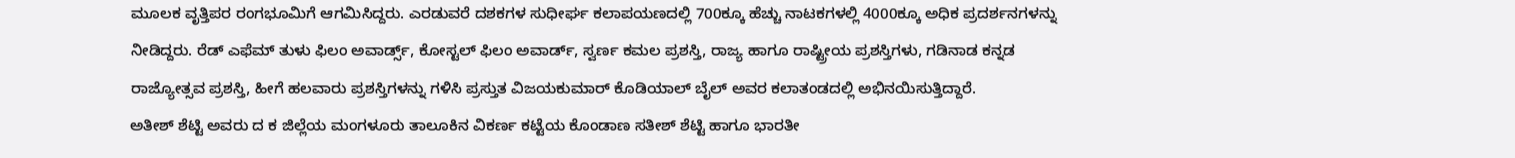ಮೂಲಕ ವೃತ್ತಿಪರ ರಂಗಭೂಮಿಗೆ ಆಗಮಿಸಿದ್ದರು. ಎರಡುವರೆ ದಶಕಗಳ ಸುಧೀರ್ಘ ಕಲಾಪಯಣದಲ್ಲಿ 700ಕ್ಕೂ ಹೆಚ್ಚು ನಾಟಕಗಳಲ್ಲಿ 4000ಕ್ಕೂ ಅಧಿಕ ಪ್ರದರ್ಶನಗಳನ್ನು ನೀಡಿದ್ದರು. ರೆಡ್ ಎಫೆಮ್ ತುಳು ಫಿಲಂ ಅವಾರ್ಡ್ಸ್, ಕೋಸ್ಟಲ್ ಫಿಲಂ ಅವಾರ್ಡ್, ಸ್ವರ್ಣ ಕಮಲ ಪ್ರಶಸ್ತಿ, ರಾಜ್ಯ ಹಾಗೂ ರಾಷ್ಟ್ರೀಯ ಪ್ರಶಸ್ತಿಗಳು, ಗಡಿನಾಡ ಕನ್ನಡ ರಾಜ್ಯೋತ್ಸವ ಪ್ರಶಸ್ತಿ, ಹೀಗೆ ಹಲವಾರು ಪ್ರಶಸ್ತಿಗಳನ್ನು ಗಳಿಸಿ ಪ್ರಸ್ತುತ ವಿಜಯಕುಮಾರ್ ಕೊಡಿಯಾಲ್ ಬೈಲ್ ಅವರ ಕಲಾತಂಡದಲ್ಲಿ ಅಭಿನಯಿಸುತ್ತಿದ್ದಾರೆ.
ಅತೀಶ್ ಶೆಟ್ಟಿ ಅವರು ದ ಕ ಜಿಲ್ಲೆಯ ಮಂಗಳೂರು ತಾಲೂಕಿನ ವಿಕರ್ಣ ಕಟ್ಟೆಯ ಕೊಂಡಾಣ ಸತೀಶ್ ಶೆಟ್ಟಿ ಹಾಗೂ ಭಾರತೀ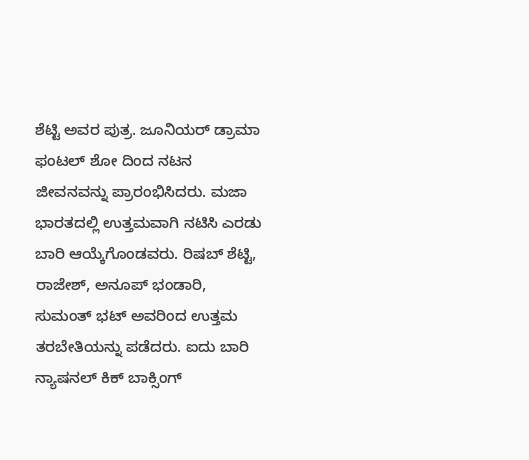ಶೆಟ್ಟಿ ಅವರ ಪುತ್ರ. ಜೂನಿಯರ್ ಡ್ರಾಮಾ ಫಂಟಲ್ ಶೋ ದಿಂದ ನಟನ ಜೀವನವನ್ನು ಪ್ರಾರಂಭಿಸಿದರು. ಮಜಾ ಭಾರತದಲ್ಲಿ ಉತ್ತಮವಾಗಿ ನಟಿಸಿ ಎರಡು ಬಾರಿ ಆಯ್ಕೆಗೊಂಡವರು. ರಿಷಬ್ ಶೆಟ್ಟಿ, ರಾಜೇಶ್, ಅನೂಪ್ ಭಂಡಾರಿ, ಸುಮಂತ್ ಭಟ್ ಅವರಿಂದ ಉತ್ತಮ ತರಬೇತಿಯನ್ನು ಪಡೆದರು. ಐದು ಬಾರಿ ನ್ಯಾಷನಲ್ ಕಿಕ್ ಬಾಕ್ಸಿಂಗ್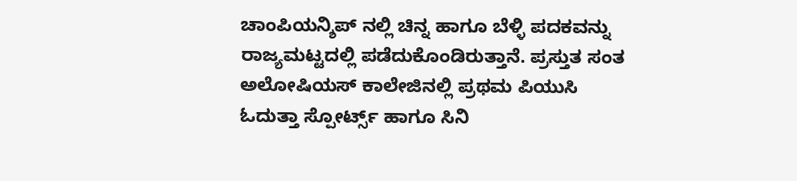ಚಾಂಪಿಯನ್ಶಿಪ್ ನಲ್ಲಿ ಚಿನ್ನ ಹಾಗೂ ಬೆಳ್ಳಿ ಪದಕವನ್ನು ರಾಜ್ಯಮಟ್ಟದಲ್ಲಿ ಪಡೆದುಕೊಂಡಿರುತ್ತಾನೆ. ಪ್ರಸ್ತುತ ಸಂತ ಅಲೋಷಿಯಸ್ ಕಾಲೇಜಿನಲ್ಲಿ ಪ್ರಥಮ ಪಿಯುಸಿ ಓದುತ್ತಾ ಸ್ಪೋರ್ಟ್ಸ್ ಹಾಗೂ ಸಿನಿ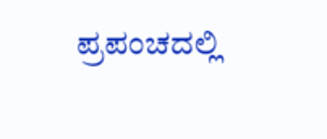ಪ್ರಪಂಚದಲ್ಲಿ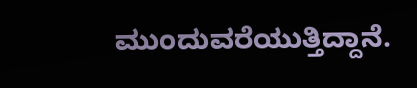ಮುಂದುವರೆಯುತ್ತಿದ್ದಾನೆ.